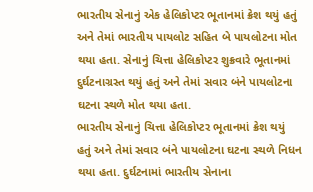ભારતીય સેનાનું એક હેલિકોપ્ટર ભૂતાનમાં ક્રેશ થયું હતું અને તેમાં ભારતીય પાયલોટ સહિત બે પાયલોટના મોત થયા હતા. સેનાનું ચિત્તા હેલિકોપ્ટર શુક્રવારે ભૂતાનમાં દુર્ઘટનાગ્રસ્ત થયું હતું અને તેમાં સવાર બંને પાયલોટના ઘટના સ્થળે મોત થયા હતા.
ભારતીય સેનાનું ચિત્તા હેલિકોપ્ટર ભૂતાનમાં ક્રેશ થયું હતું અને તેમાં સવાર બંને પાયલોટના ઘટના સ્થળે નિધન થયા હતા. દુર્ઘટનામાં ભારતીય સેનાના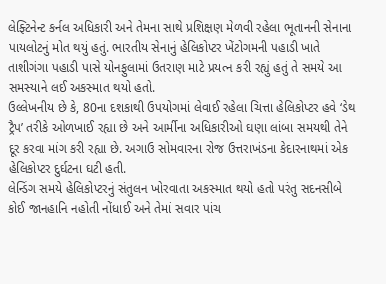લેફ્ટિનેન્ટ કર્નલ અધિકારી અને તેમના સાથે પ્રશિક્ષણ મેળવી રહેલા ભૂતાનની સેનાના પાયલોટનું મોત થયું હતું. ભારતીય સેનાનું હેલિકોપ્ટર ખેંટોગમની પહાડી ખાતે તાશીગંગા પહાડી પાસે યોનફુલામાં ઉતરાણ માટે પ્રયત્ન કરી રહ્યું હતું તે સમયે આ સમસ્યાને લઈ અકસ્માત થયો હતો.
ઉલ્લેખનીય છે કે, 80ના દશકાથી ઉપયોગમાં લેવાઈ રહેલા ચિત્તા હેલિકોપ્ટર હવે ‘ડેથ ટ્રૈપ’ તરીકે ઓળખાઈ રહ્યા છે અને આર્મીના અધિકારીઓ ઘણા લાંબા સમયથી તેને દૂર કરવા માંગ કરી રહ્યા છે. અગાઉ સોમવારના રોજ ઉત્તરાખંડના કેદારનાથમાં એક હેલિકોપ્ટર દુર્ઘટના ઘટી હતી.
લેન્ડિંગ સમયે હેલિકોપ્ટરનું સંતુલન ખોરવાતા અકસ્માત થયો હતો પરંતુ સદનસીબે કોઈ જાનહાનિ નહોતી નોંધાઈ અને તેમાં સવાર પાંચ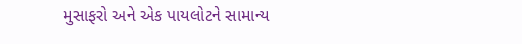મુસાફરો અને એક પાયલોટને સામાન્ય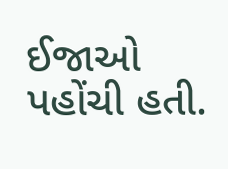ઈજાઓ પહોંચી હતી.